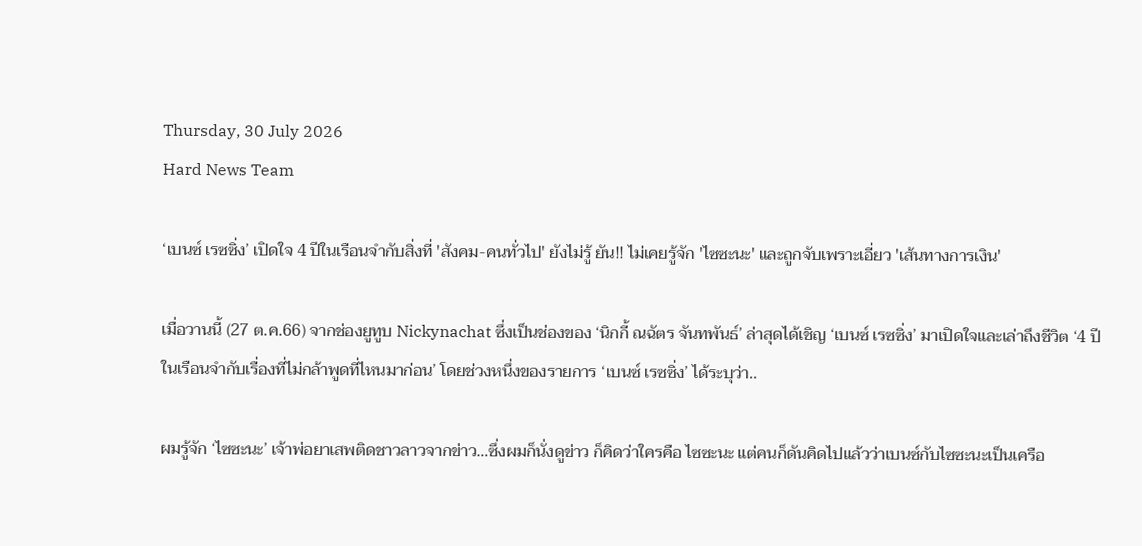Thursday, 30 July 2026
Hard News Team

‘เบนซ์ เรซซิ่ง’ เปิดใจ 4 ปีในเรือนจำกับสิ่งที่ 'สังคม-คนทั่วไป' ยังไม่รู้ ยัน!! ไม่เคยรู้จัก 'ไซซะนะ' และถูกจับเพราะเอี่ยว 'เส้นทางการเงิน'

เมื่อวานนี้ (27 ต.ค.66) จากช่องยูทูบ Nickynachat ซึ่งเป็นช่องของ ‘นิกกี้ ณฉัตร จันทพันธ์’ ล่าสุดได้เชิญ ‘เบนซ์ เรซซิ่ง’ มาเปิดใจและเล่าถึงชีวิต ‘4 ปีในเรือนจำกับเรื่องที่ไม่กล้าพูดที่ไหนมาก่อน’ โดยช่วงหนึ่งของรายการ ‘เบนซ์ เรซซิ่ง’ ได้ระบุว่า..

ผมรู้จัก ‘ไซซะนะ’ เจ้าพ่อยาเสพติดชาวลาวจากข่าว…ซึ่งผมก็นั่งดูข่าว ก็คิดว่าใครคือ ไซซะนะ แต่คนก็ดันคิดไปแล้วว่าเบนซ์กับไซซะนะเป็นเครือ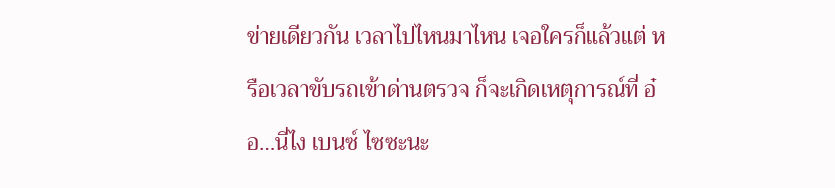ข่ายเดียวกัน เวลาไปไหนมาไหน เจอใครก็แล้วแต่ หรือเวลาขับรถเข้าด่านตรวจ ก็จะเกิดเหตุการณ์ที่ อ๋อ…นี่ไง เบนซ์ ไซซะนะ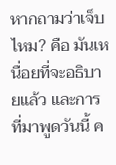หากถามว่าเจ็บไหม? คือ มันเหนื่อยที่จะอธิบายแล้ว และการที่มาพูดวันนี้ ค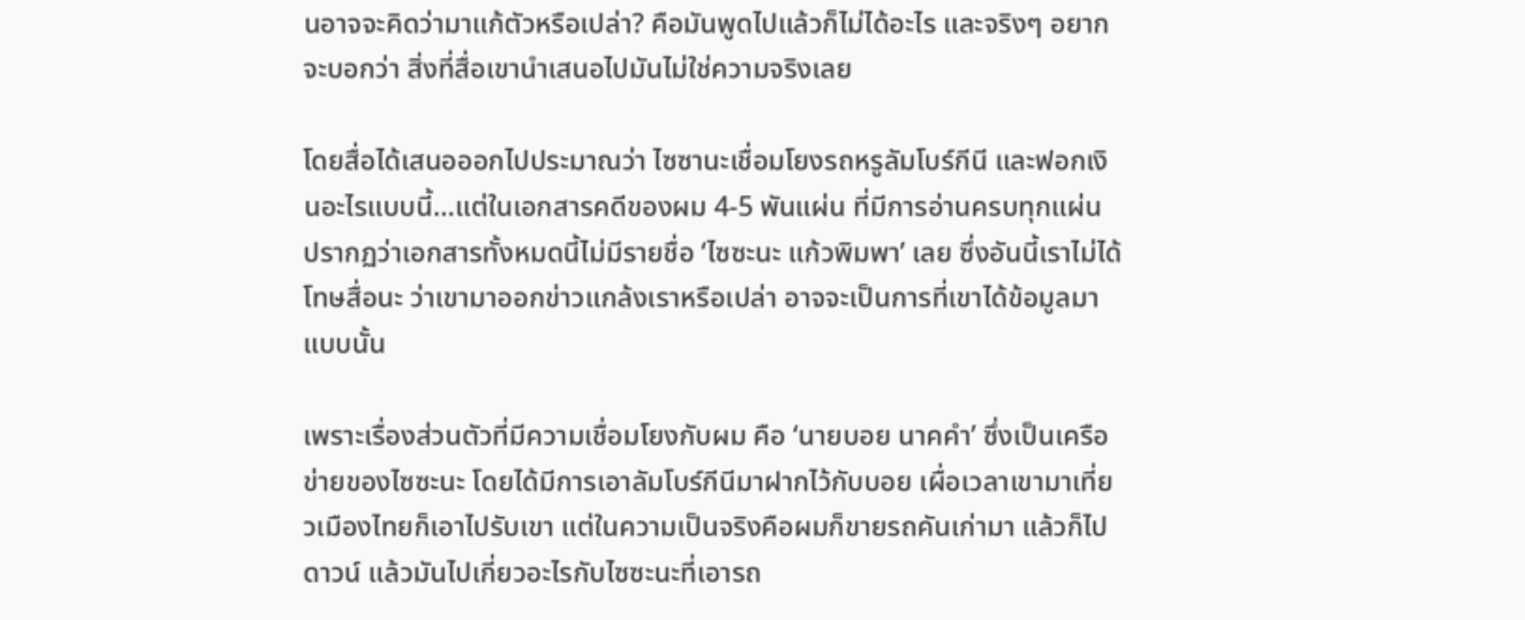นอาจจะคิดว่ามาแก้ตัวหรือเปล่า? คือมันพูดไปแล้วก็ไม่ได้อะไร และจริงๆ อยากจะบอกว่า สิ่งที่สื่อเขานําเสนอไปมันไม่ใช่ความจริงเลย

โดยสื่อได้เสนอออกไปประมาณว่า ไซซานะเชื่อมโยงรถหรูลัมโบร์กีนี และฟอกเงินอะไรแบบนี้…แต่ในเอกสารคดีของผม 4-5 พันแผ่น ที่มีการอ่านครบทุกแผ่น ปรากฏว่าเอกสารทั้งหมดนี้ไม่มีรายชื่อ ‘ไซซะนะ แก้วพิมพา’ เลย ซึ่งอันนี้เราไม่ได้โทษสื่อนะ ว่าเขามาออกข่าวแกล้งเราหรือเปล่า อาจจะเป็นการที่เขาได้ข้อมูลมาแบบนั้น

เพราะเรื่องส่วนตัวที่มีความเชื่อมโยงกับผม คือ ‘นายบอย นาคคำ’ ซึ่งเป็นเครือข่ายของไซซะนะ โดยได้มีการเอาลัมโบร์กีนีมาฝากไว้กับบอย เผื่อเวลาเขามาเที่ยวเมืองไทยก็เอาไปรับเขา แต่ในความเป็นจริงคือผมก็ขายรถคันเก่ามา แล้วก็ไปดาวน์ แล้วมันไปเกี่ยวอะไรกับไซซะนะที่เอารถ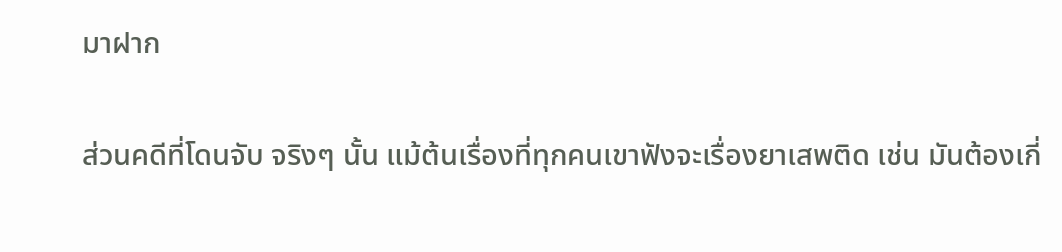มาฝาก

ส่วนคดีที่โดนจับ จริงๆ นั้น แม้ต้นเรื่องที่ทุกคนเขาฟังจะเรื่องยาเสพติด เช่น มันต้องเกี่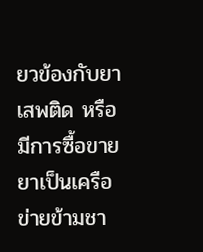ยวข้องกับยาเสพติด หรือมีการซื้อขายยาเป็นเครือข่ายข้ามชา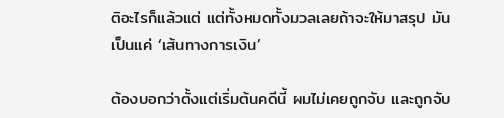ติอะไรก็แล้วแต่ แต่ทั้งหมดทั้งมวลเลยถ้าจะให้มาสรุป มันเป็นแค่ ‘เส้นทางการเงิน’

ต้องบอกว่าตั้งแต่เริ่มต้นคดีนี้ ผมไม่เคยถูกจับ และถูกจับ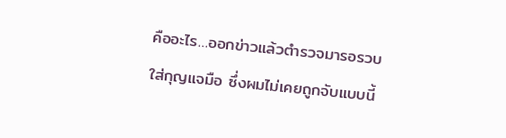คืออะไร…ออกข่าวแล้วตำรวจมารอรวบใส่กุญแจมือ ซึ่งผมไม่เคยถูกจับแบบนี้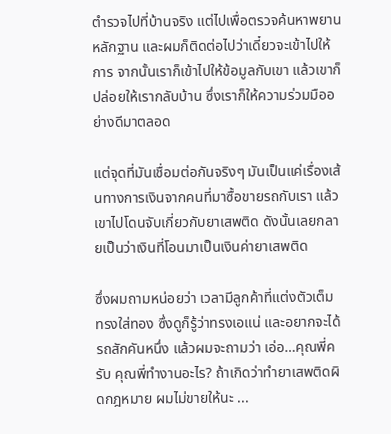ตํารวจไปที่บ้านจริง แต่ไปเพื่อตรวจค้นหาพยานหลักฐาน และผมก็ติดต่อไปว่าเดี๋ยวจะเข้าไปให้การ จากนั้นเราก็เข้าไปให้ข้อมูลกับเขา แล้วเขาก็ปล่อยให้เรากลับบ้าน ซึ่งเราก็ให้ความร่วมมืออย่างดีมาตลอด

แต่จุดที่มันเชื่อมต่อกันจริงๆ มันเป็นแค่เรื่องเส้นทางการเงินจากคนที่มาซื้อขายรถกับเรา แล้วเขาไปโดนจับเกี่ยวกับยาเสพติด ดังนั้นเลยกลายเป็นว่าเงินที่โอนมาเป็นเงินค่ายาเสพติด

ซึ่งผมถามหน่อยว่า เวลามีลูกค้าที่แต่งตัวเต็ม ทรงใส่ทอง ซึ่งดูก็รู้ว่าทรงเอแน่ และอยากจะได้รถสักคันหนึ่ง แล้วผมจะถามว่า เอ่อ…คุณพี่ครับ คุณพี่ทํางานอะไร? ถ้าเกิดว่าทํายาเสพติดผิดกฎหมาย ผมไม่ขายให้นะ ...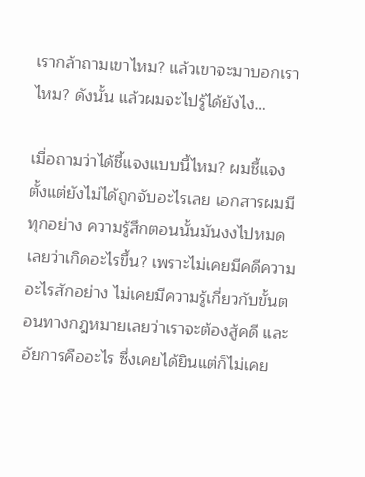เรากล้าถามเขาไหม? แล้วเขาจะมาบอกเราไหม? ดังนั้น แล้วผมจะไปรู้ได้ยังไง…

เมื่อถามว่าได้ชี้แจงแบบนี้ไหม? ผมชี้แจงตั้งแต่ยังไม่ได้ถูกจับอะไรเลย เอกสารผมมีทุกอย่าง ความรู้สึกตอนนั้นมันงงไปหมดเลยว่าเกิดอะไรขึ้น? เพราะไม่เคยมีคดีความอะไรสักอย่าง ไม่เคยมีความรู้เกี่ยวกับขั้นตอนทางกฎหมายเลยว่าเราจะต้องสู้คดี และอัยการคืออะไร ซึ่งเคยได้ยินแต่ก็ไม่เคย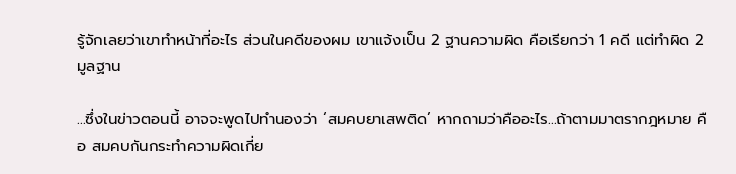รู้จักเลยว่าเขาทําหน้าที่อะไร ส่วนในคดีของผม เขาแจ้งเป็น 2 ฐานความผิด คือเรียกว่า 1 คดี แต่ทําผิด 2 มูลฐาน

...ซึ่งในข่าวตอนนี้ อาจจะพูดไปทํานองว่า ‘สมคบยาเสพติด’ หากถามว่าคืออะไร…ถ้าตามมาตรากฎหมาย คือ สมคบกันกระทําความผิดเกี่ย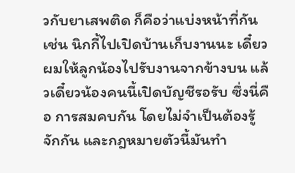วกับยาเสพติด ก็คือว่าแบ่งหน้าที่กัน เช่น นิกกี้ไปเปิดบ้านเก็บงานนะ เดี๋ยวผมให้ลูกน้องไปรับงานจากข้างบน แล้วเดี๋ยวน้องคนนี้เปิดบัญชีรอรับ ซึ่งนี่คือ การสมคบกัน โดยไม่จําเป็นต้องรู้จักกัน และกฎหมายตัวนี้มันทํา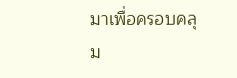มาเพื่อครอบคลุม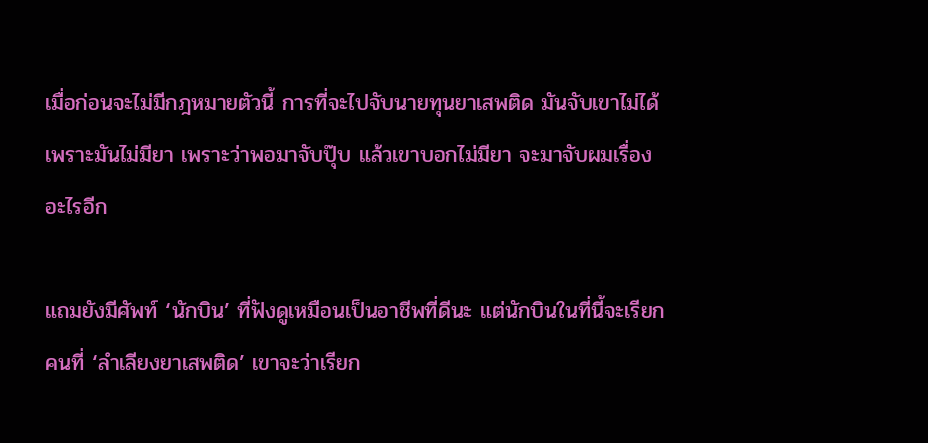เมื่อก่อนจะไม่มีกฎหมายตัวนี้ การที่จะไปจับนายทุนยาเสพติด มันจับเขาไม่ได้ เพราะมันไม่มียา เพราะว่าพอมาจับปุ๊บ แล้วเขาบอกไม่มียา จะมาจับผมเรื่องอะไรอีก

แถมยังมีศัพท์ ‘นักบิน’ ที่ฟังดูเหมือนเป็นอาชีพที่ดีนะ แต่นักบินในที่นี้จะเรียกคนที่ ‘ลำเลียงยาเสพติด’ เขาจะว่าเรียก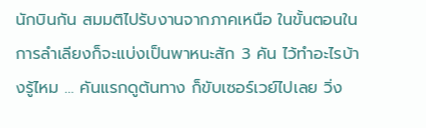นักบินกัน สมมติไปรับงานจากภาคเหนือ ในขั้นตอนในการลําเลียงก็จะแบ่งเป็นพาหนะสัก 3 คัน ไว้ทําอะไรบ้างรู้ไหม … คันแรกดูต้นทาง ก็ขับเซอร์เวย์ไปเลย วิ่ง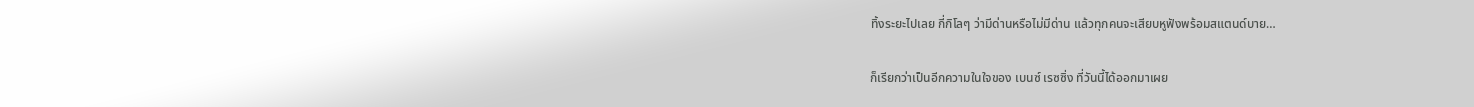ทิ้งระยะไปเลย กี่กิโลๆ ว่ามีด่านหรือไม่มีด่าน แล้วทุกคนจะเสียบหูฟังพร้อมสแตนด์บาย…

ก็เรียกว่าเป็นอีกความในใจของ เบนซ์ เรซซิ่ง ที่วันนี้ได้ออกมาเผย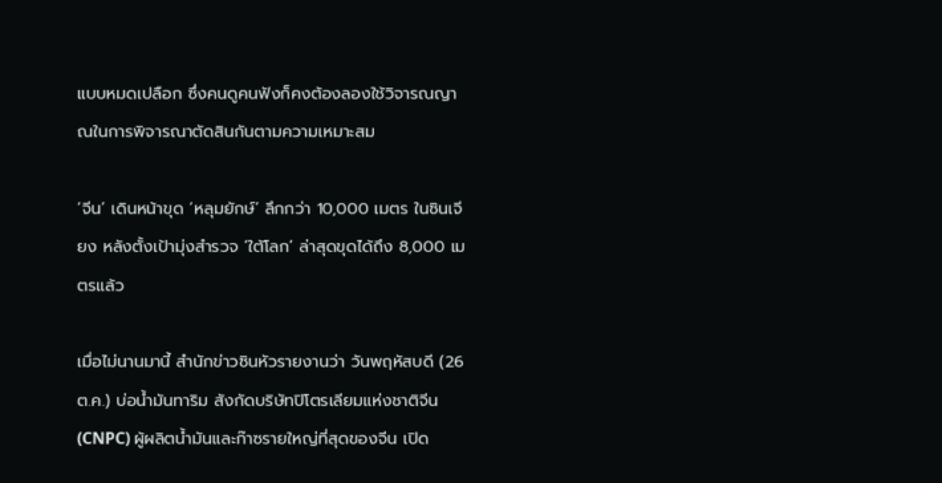แบบหมดเปลือก ซึ่งคนดูคนฟังก็คงต้องลองใช้วิจารณญาณในการพิจารณาตัดสินกันตามความเหมาะสม

‘จีน’ เดินหน้าขุด ‘หลุมยักษ์’ ลึกกว่า 10,000 เมตร ในซินเจียง หลังตั้งเป้ามุ่งสำรวจ ‘ใต้โลก’ ล่าสุดขุดได้ถึง 8,000 เมตรแล้ว

เมื่อไม่นานมานี้ สำนักข่าวซินหัวรายงานว่า วันพฤหัสบดี (26 ต.ค.) บ่อน้ำมันทาริม สังกัดบริษัทปิโตรเลียมแห่งชาติจีน (CNPC) ผู้ผลิตน้ำมันและก๊าซรายใหญ่ที่สุดของจีน เปิด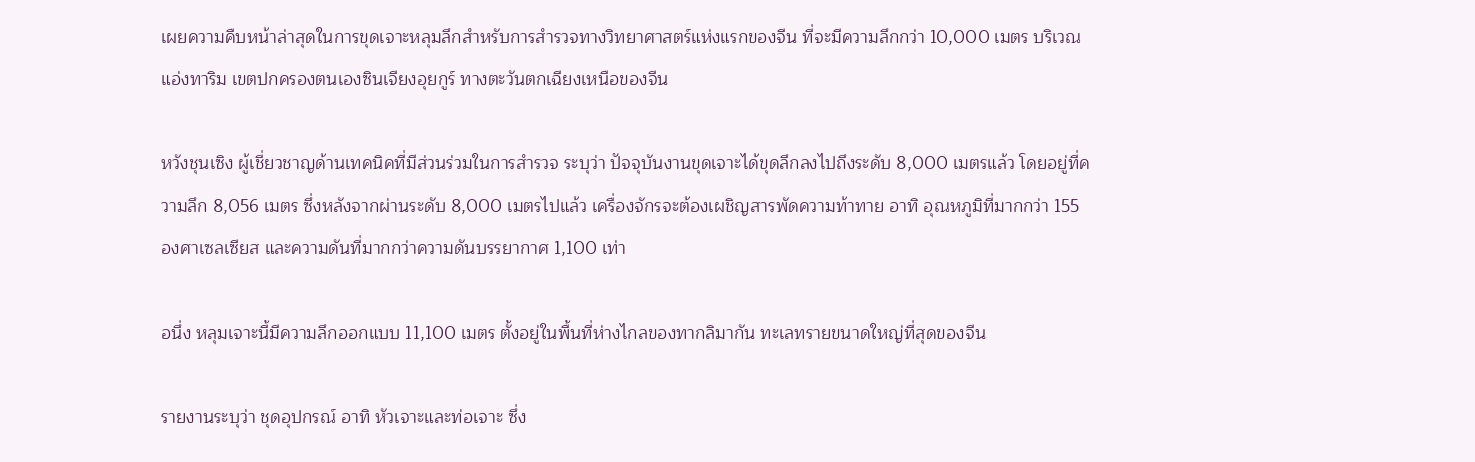เผยความคืบหน้าล่าสุดในการขุดเจาะหลุมลึกสำหรับการสำรวจทางวิทยาศาสตร์แห่งแรกของจีน ที่จะมีความลึกกว่า 10,000 เมตร บริเวณแอ่งทาริม เขตปกครองตนเองซินเจียงอุยกูร์ ทางตะวันตกเฉียงเหนือของจีน

หวังชุนเซิง ผู้เชี่ยวชาญด้านเทคนิคที่มีส่วนร่วมในการสำรวจ ระบุว่า ปัจจุบันงานขุดเจาะได้ขุดลึกลงไปถึงระดับ 8,000 เมตรแล้ว โดยอยู่ที่ความลึก 8,056 เมตร ซึ่งหลังจากผ่านระดับ 8,000 เมตรไปแล้ว เครื่องจักรจะต้องเผชิญสารพัดความท้าทาย อาทิ อุณหภูมิที่มากกว่า 155 องศาเซลเซียส และความดันที่มากกว่าความดันบรรยากาศ 1,100 เท่า

อนึ่ง หลุมเจาะนี้มีความลึกออกแบบ 11,100 เมตร ตั้งอยู่ในพื้นที่ห่างไกลของทากลิมากัน ทะเลทรายขนาดใหญ่ที่สุดของจีน

รายงานระบุว่า ชุดอุปกรณ์ อาทิ หัวเจาะและท่อเจาะ ซึ่ง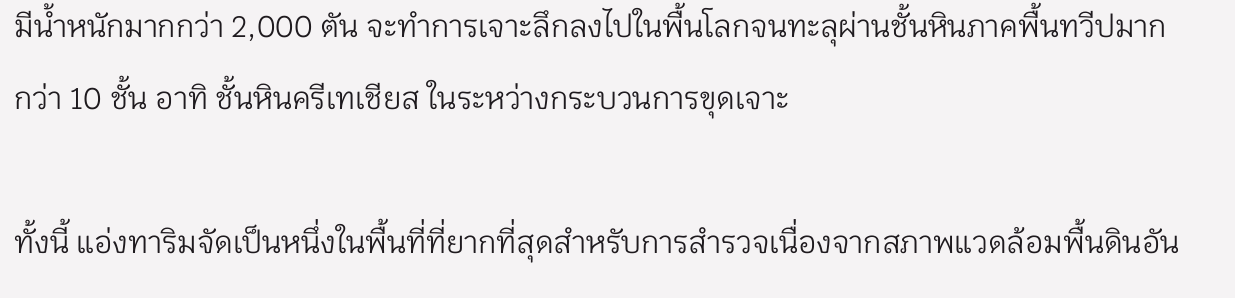มีน้ำหนักมากกว่า 2,000 ตัน จะทำการเจาะลึกลงไปในพื้นโลกจนทะลุผ่านชั้นหินภาคพื้นทวีปมากกว่า 10 ชั้น อาทิ ชั้นหินครีเทเชียส ในระหว่างกระบวนการขุดเจาะ

ทั้งนี้ แอ่งทาริมจัดเป็นหนึ่งในพื้นที่ที่ยากที่สุดสำหรับการสำรวจเนื่องจากสภาพแวดล้อมพื้นดินอัน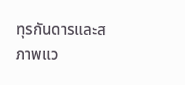ทุรกันดารและสภาพแว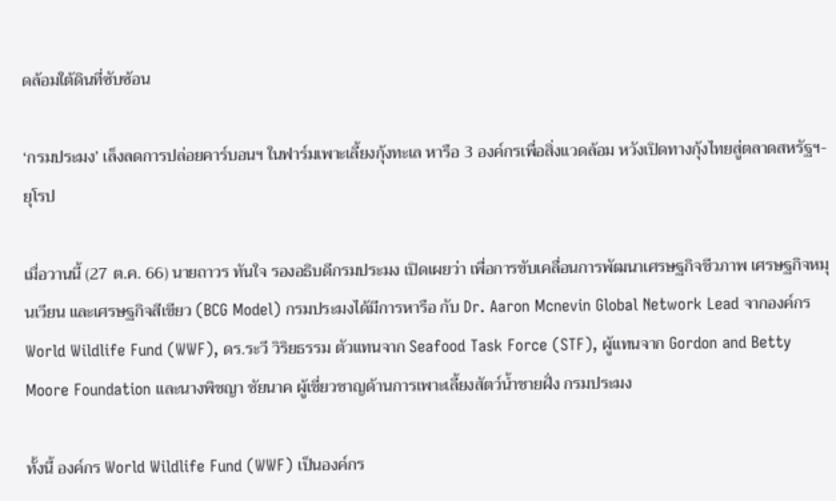ดล้อมใต้ดินที่ซับซ้อน

‘กรมประมง’ เล็งลดการปล่อยคาร์บอนฯ ในฟาร์มเพาะเลี้ยงกุ้งทะเล หารือ 3 องค์กรเพื่อสิ่งแวดล้อม หวังเปิดทางกุ้งไทยสู่ตลาดสหรัฐฯ-ยุโรป

เมื่อวานนี้ (27 ต.ค. 66) นายถาวร ทันใจ รองอธิบดีกรมประมง เปิดเผยว่า เพื่อการขับเคลื่อนการพัฒนาเศรษฐกิจชีวภาพ เศรษฐกิจหมุนเวียน และเศรษฐกิจสีเขียว (BCG Model) กรมประมงได้มีการหารือ กับ Dr. Aaron Mcnevin Global Network Lead จากองค์กร World Wildlife Fund (WWF), ดร.ระวี วิริยธรรม ตัวแทนจาก Seafood Task Force (STF), ผู้แทนจาก Gordon and Betty Moore Foundation และนางพิชญา ชัยนาค ผู้เชี่ยวชาญด้านการเพาะเลี้ยงสัตว์น้ำชายฝั่ง กรมประมง

ทั้งนี้ องค์กร World Wildlife Fund (WWF) เป็นองค์กร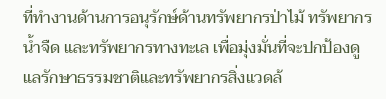ที่ทำงานด้านการอนุรักษ์ด้านทรัพยากรป่าไม้ ทรัพยากรน้ำจืด และทรัพยากรทางทะเล เพื่อมุ่งมั่นที่จะปกป้องดูแลรักษาธรรมชาติและทรัพยากรสิ่งแวดล้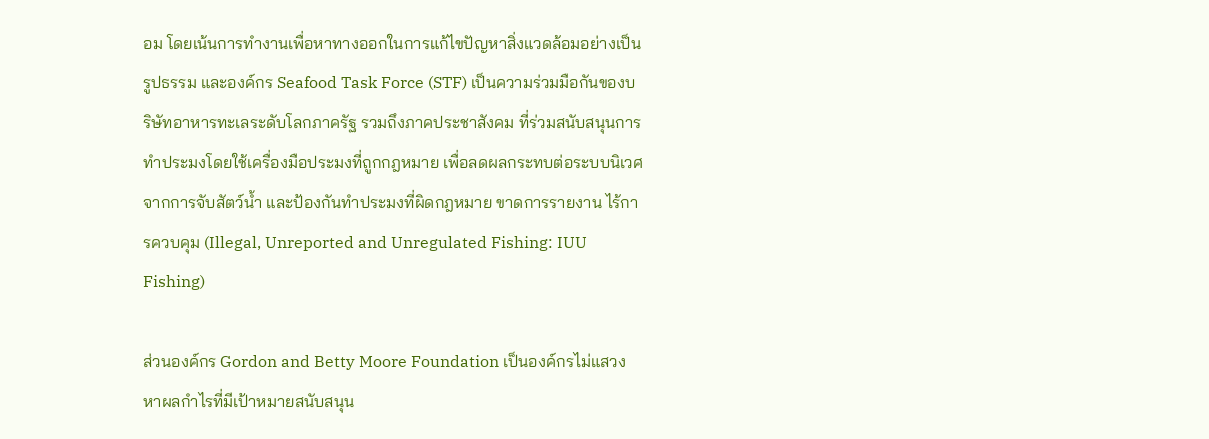อม โดยเน้นการทำงานเพื่อหาทางออกในการแก้ไขปัญหาสิ่งแวดล้อมอย่างเป็นรูปธรรม และองค์กร Seafood Task Force (STF) เป็นความร่วมมือกันของบริษัทอาหารทะเลระดับโลกภาครัฐ รวมถึงภาคประชาสังคม ที่ร่วมสนับสนุนการทำประมงโดยใช้เครื่องมือประมงที่ถูกกฎหมาย เพื่อลดผลกระทบต่อระบบนิเวศจากการจับสัตว์น้ำ และป้องกันทำประมงที่ผิดกฎหมาย ขาดการรายงาน ไร้การควบคุม (Illegal, Unreported and Unregulated Fishing: IUU Fishing)

ส่วนองค์กร Gordon and Betty Moore Foundation เป็นองค์กรไม่แสวงหาผลกำไรที่มีเป้าหมายสนับสนุน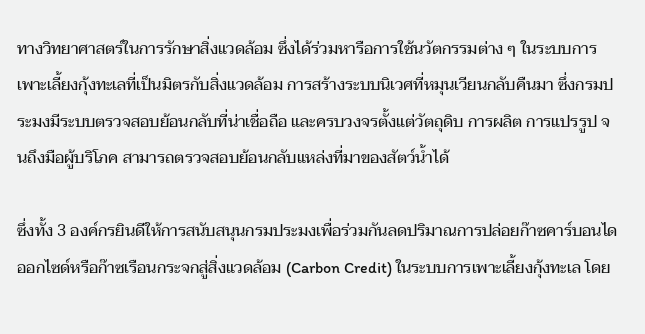ทางวิทยาศาสตร์ในการรักษาสิ่งแวดล้อม ซึ่งได้ร่วมหารือการใช้นวัตกรรมต่าง ๆ ในระบบการเพาะเลี้ยงกุ้งทะเลที่เป็นมิตรกับสิ่งแวดล้อม การสร้างระบบนิเวศที่หมุนเวียนกลับคืนมา ซึ่งกรมประมงมีระบบตรวจสอบย้อนกลับที่น่าเชื่อถือ และครบวงจรตั้งแต่วัตถุดิบ การผลิต การแปรรูป จนถึงมือผู้บริโภค สามารถตรวจสอบย้อนกลับแหล่งที่มาของสัตว์น้ำได้

ซึ่งทั้ง 3 องค์กรยินดีให้การสนับสนุนกรมประมงเพื่อร่วมกันลดปริมาณการปล่อยก๊าซคาร์บอนไดออกไซด์หรือก๊าซเรือนกระจกสู่สิ่งแวดล้อม (Carbon Credit) ในระบบการเพาะเลี้ยงกุ้งทะเล โดย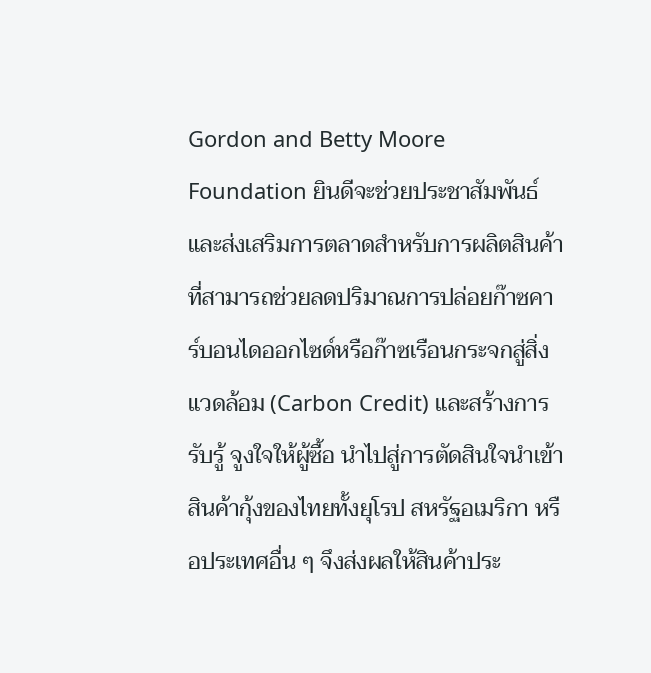Gordon and Betty Moore Foundation ยินดีจะช่วยประชาสัมพันธ์ และส่งเสริมการตลาดสำหรับการผลิตสินค้าที่สามารถช่วยลดปริมาณการปล่อยก๊าซคาร์บอนไดออกไซด์หรือก๊าซเรือนกระจกสู่สิ่งแวดล้อม (Carbon Credit) และสร้างการรับรู้ จูงใจให้ผู้ซื้อ นำไปสู่การตัดสินใจนำเข้าสินค้ากุ้งของไทยทั้งยุโรป สหรัฐอเมริกา หรือประเทศอื่น ๆ จึงส่งผลให้สินค้าประ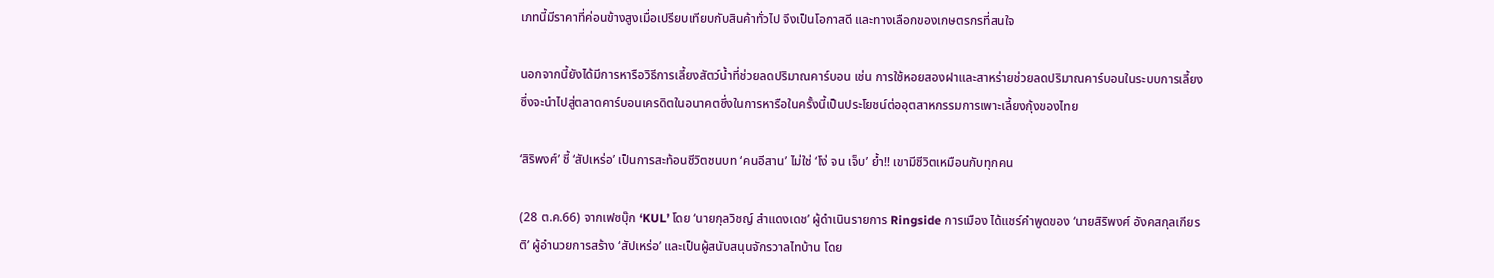เภทนี้มีราคาที่ค่อนข้างสูงเมื่อเปรียบเทียบกับสินค้าทั่วไป จึงเป็นโอกาสดี และทางเลือกของเกษตรกรที่สนใจ

นอกจากนี้ยังได้มีการหารือวิธีการเลี้ยงสัตว์น้ำที่ช่วยลดปริมาณคาร์บอน เช่น การใช้หอยสองฝาและสาหร่ายช่วยลดปริมาณคาร์บอนในระบบการเลี้ยงซึ่งจะนำไปสู่ตลาดคาร์บอนเครดิตในอนาคตซึ่งในการหารือในครั้งนี้เป็นประโยชน์ต่ออุตสาหกรรมการเพาะเลี้ยงกุ้งของไทย

‘สิริพงศ์’ ชี้ ‘สัปเหร่อ’ เป็นการสะท้อนชีวิตชนบท ‘คนอีสาน’ ไม่ใช่ ‘โง่ จน เจ็บ’ ย้ำ!! เขามีชีวิตเหมือนกับทุกคน

(28 ต.ค.66) จากเฟซบุ๊ก ‘KUL’ โดย ‘นายกุลวิชญ์ สำแดงเดช’ ผู้ดำเนินรายการ Ringside การเมือง ได้แชร์คำพูดของ ‘นายสิริพงศ์ อังคสกุลเกียรติ’ ผู้อำนวยการสร้าง ‘สัปเหร่อ’ และเป็นผู้สนับสนุนจักรวาลไทบ้าน โดย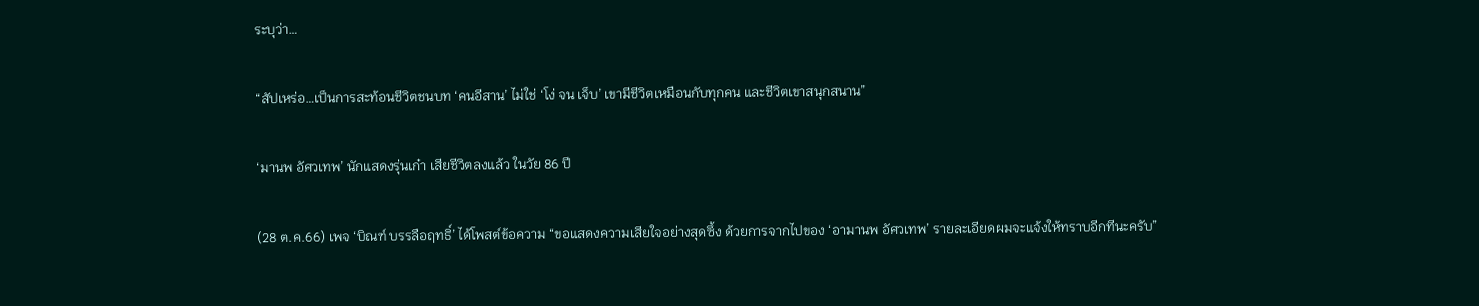ระบุว่า…

“สัปเหร่อ…เป็นการสะท้อนชีวิตชนบท ‘คนอีสาน’ ไม่ใช่ ‘โง่ จน เจ็บ’ เขามีชีวิตเหมือนกับทุกคน และชีวิตเขาสนุกสนาน”

‘มานพ อัศวเทพ’ นักแสดงรุ่นเก๋า เสียชีวิตลงแล้ว ในวัย 86 ปี

(28 ต.ค.66) เพจ ‘บิณฑ์ บรรลือฤทธิ์’ ได้โพสต์ข้อความ “ขอแสดงความเสียใจอย่างสุดซึ้ง ด้วยการจากไปของ ‘อามานพ อัศวเทพ’ รายละเอียดผมจะแจ้งให้ทราบอีกทีนะครับ”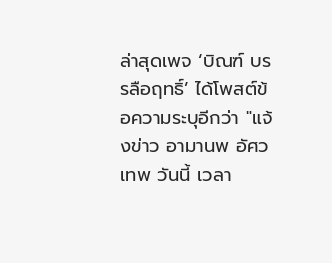ล่าสุดเพจ ‘บิณฑ์ บรรลือฤทธิ์’ ได้โพสต์ข้อความระบุอีกว่า "แจ้งข่าว อามานพ อัศวเทพ วันนี้ เวลา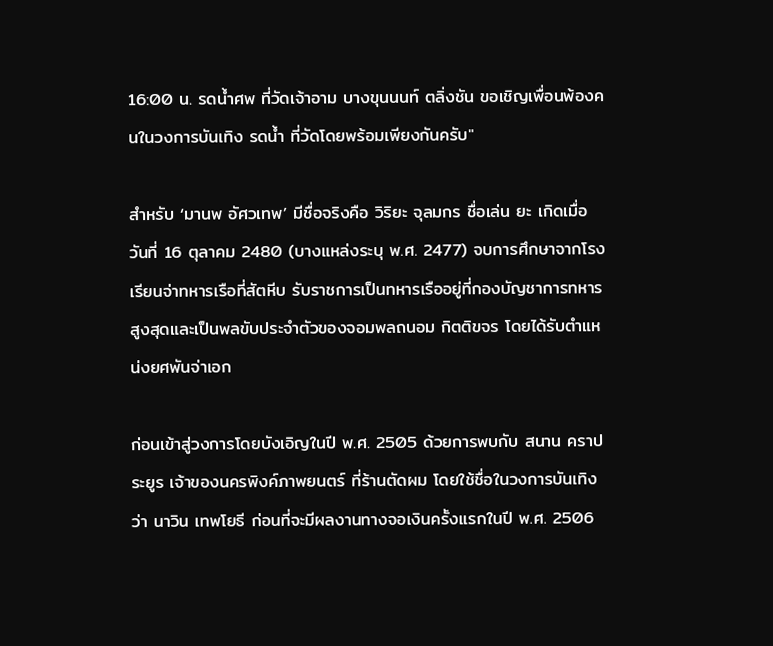16:00 น. รดน้ำศพ ที่วัดเจ้าอาม บางขุนนนท์ ตลิ่งชัน ขอเชิญเพื่อนพ้องคนในวงการบันเทิง รดน้ำ ที่วัดโดยพร้อมเพียงกันครับ"

สำหรับ ‘มานพ อัศวเทพ’ มีชื่อจริงคือ วิริยะ จุลมกร ชื่อเล่น ยะ เกิดเมื่อวันที่ 16 ตุลาคม 2480 (บางแหล่งระบุ พ.ศ. 2477) จบการศึกษาจากโรงเรียนจ่าทหารเรือที่สัตหีบ รับราชการเป็นทหารเรืออยู่ที่กองบัญชาการทหารสูงสุดและเป็นพลขับประจำตัวของจอมพลถนอม กิตติขจร โดยได้รับตำแหน่งยศพันจ่าเอก

ก่อนเข้าสู่วงการโดยบังเอิญในปี พ.ศ. 2505 ด้วยการพบกับ สนาน คราประยูร เจ้าของนครพิงค์ภาพยนตร์ ที่ร้านตัดผม โดยใช้ชื่อในวงการบันเทิงว่า นาวิน เทพโยธี ก่อนที่จะมีผลงานทางจอเงินครั้งแรกในปี พ.ศ. 2506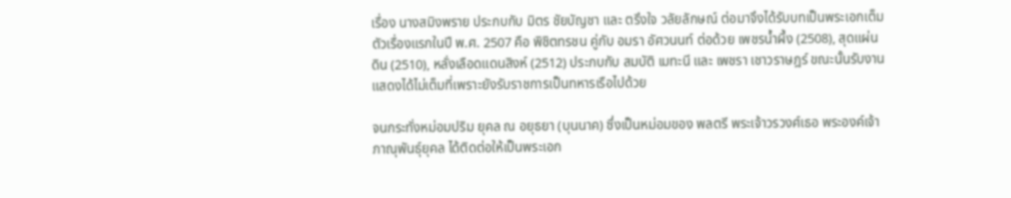เรื่อง นางสมิงพราย ประกบกับ มิตร ชัยบัญชา และ ตรึงใจ วลัยลักษณ์ ต่อมาจึงได้รับบทเป็นพระเอกเต็มตัวเรื่องแรกในปี พ.ศ. 2507 คือ พิชิตทรชน คู่กับ อมรา อัศวนนท์ ต่อด้วย เพชรน้ำผึ้ง (2508), สุดแผ่นดิน (2510), หลั่งเลือดแดนสิงห์ (2512) ประกบกับ สมบัติ เมทะนี และ เพชรา เชาวราษฎร์ ขณะนั้นรับงานแสดงได้ไม่เต็มที่เพราะยังรับราชการเป็นทหารเรือไปด้วย

จนกระทั่งหม่อมปริม ยุคล ณ อยุธยา (บุนนาค) ซึ่งเป็นหม่อมของ พลตรี พระเจ้าวรวงศ์เธอ พระองค์เจ้าภาณุพันธุ์ยุคล ได้ติดต่อให้เป็นพระเอก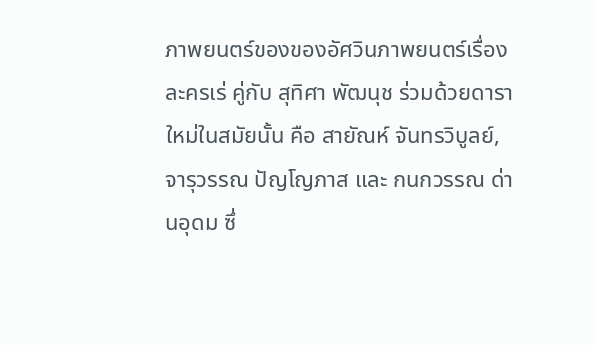ภาพยนตร์ของของอัศวินภาพยนตร์เรื่อง ละครเร่ คู่กับ สุทิศา พัฒนุช ร่วมด้วยดาราใหม่ในสมัยนั้น คือ สายัณห์ จันทรวิบูลย์, จารุวรรณ ปัญโญภาส และ กนกวรรณ ด่านอุดม ซึ่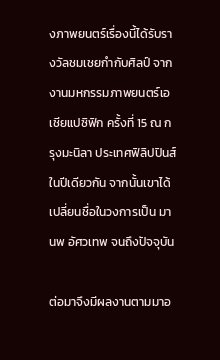งภาพยนตร์เรื่องนี้ได้รับรางวัลชมเชยกำกับศิลป์ จากงานมหกรรมภาพยนตร์เอเชียแปซิฟิก ครั้งที่ 15 ณ กรุงมะนิลา ประเทศฟิลิปปินส์ในปีเดียวกัน จากนั้นเขาได้เปลี่ยนชื่อในวงการเป็น มานพ อัศวเทพ จนถึงปัจจุบัน

ต่อมาจึงมีผลงานตามมาอ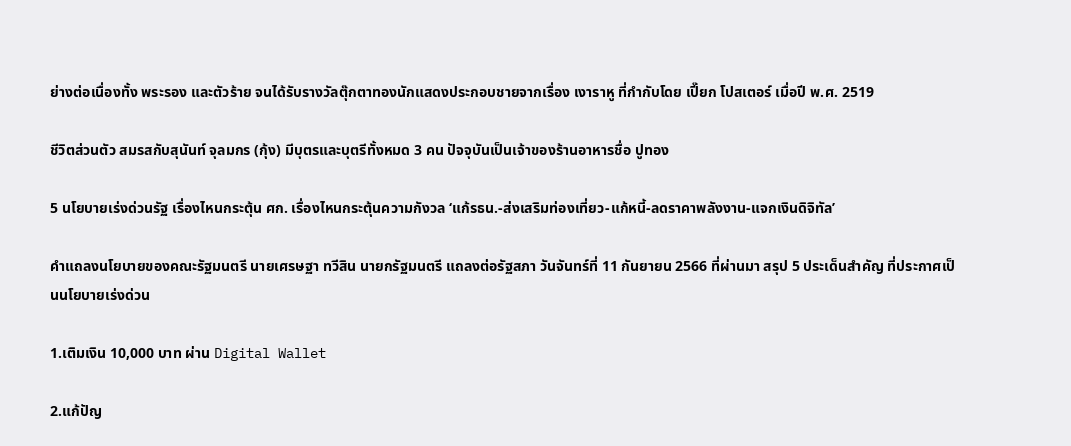ย่างต่อเนื่องทั้ง พระรอง และตัวร้าย จนได้รับรางวัลตุ๊กตาทองนักแสดงประกอบชายจากเรื่อง เงาราหู ที่กำกับโดย เปี๊ยก โปสเตอร์ เมื่อปี พ.ศ. 2519

ชีวิตส่วนตัว สมรสกับสุนันท์ จุลมกร (กุ้ง) มีบุตรและบุตรีทั้งหมด 3 คน ปัจจุบันเป็นเจ้าของร้านอาหารชื่อ ปูทอง

5 นโยบายเร่งด่วนรัฐ เรื่องไหนกระตุ้น ศก. เรื่องไหนกระตุ้นความกังวล ‘แก้รธน.-ส่งเสริมท่องเที่ยว-แก้หนี้-ลดราคาพลังงาน-แจกเงินดิจิทัล’

คำแถลงนโยบายของคณะรัฐมนตรี นายเศรษฐา ทวีสิน นายกรัฐมนตรี แถลงต่อรัฐสภา วันจันทร์ที่ 11 กันยายน 2566 ที่ผ่านมา สรุป 5 ประเด็นสำคัญ ที่ประกาศเป็นนโยบายเร่งด่วน

1.เติมเงิน 10,000 บาท ผ่าน Digital Wallet

2.แก้ปัญ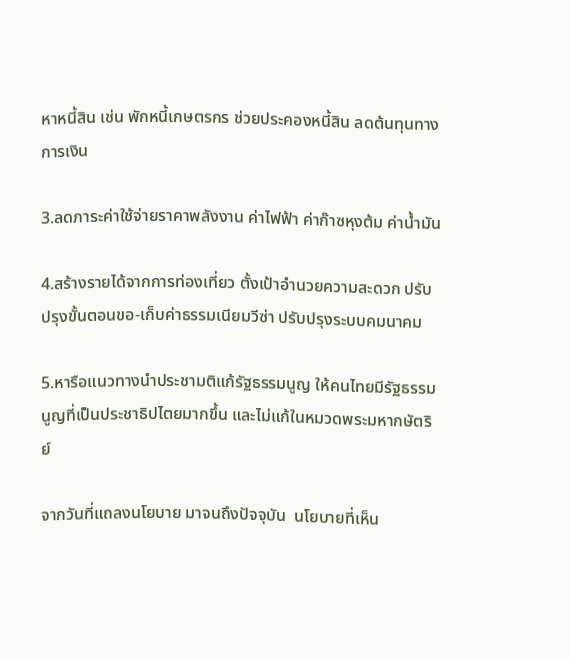หาหนี้สิน เช่น พักหนี้เกษตรกร ช่วยประคองหนี้สิน ลดต้นทุนทางการเงิน

3.ลดภาระค่าใช้จ่ายราคาพลังงาน ค่าไฟฟ้า ค่าก๊าซหุงต้ม ค่าน้ำมัน

4.สร้างรายได้จากการท่องเที่ยว ตั้งเป้าอำนวยความสะดวก ปรับปรุงขั้นตอนขอ-เก็บค่าธรรมเนียมวีซ่า ปรับปรุงระบบคมนาคม

5.หารือแนวทางนำประชามติแก้รัฐธรรมนูญ ให้คนไทยมีรัฐธรรมนูญที่เป็นประชาธิปไตยมากขึ้น และไม่แก้ในหมวดพระมหากษัตริย์

จากวันที่แถลงนโยบาย มาจนถึงปัจจุบัน  นโยบายที่เห็น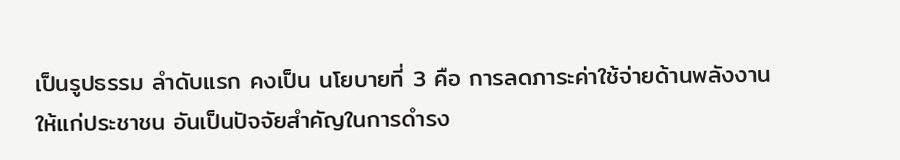เป็นรูปธรรม ลำดับแรก คงเป็น นโยบายที่ 3 คือ การลดภาระค่าใช้จ่ายด้านพลังงานให้แก่ประชาชน อันเป็นปัจจัยสำคัญในการดำรง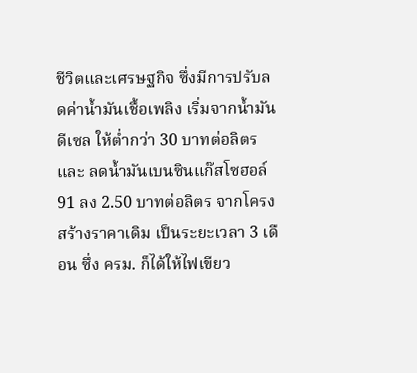ชีวิตและเศรษฐกิจ ซึ่งมีการปรับลดค่าน้ำมันเชื้อเพลิง เริ่มจากน้ำมันดีเซล ให้ต่ำกว่า 30 บาทต่อลิตร และ ลดน้ำมันเบนซินแก๊สโซฮอล์ 91 ลง 2.50 บาทต่อลิตร จากโครงสร้างราคาเดิม เป็นระยะเวลา 3 เดือน ซึ่ง ครม. ก็ได้ให้ไฟเขียว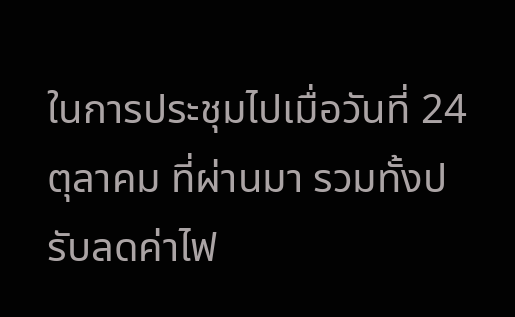ในการประชุมไปเมื่อวันที่ 24 ตุลาคม ที่ผ่านมา รวมทั้งปรับลดค่าไฟ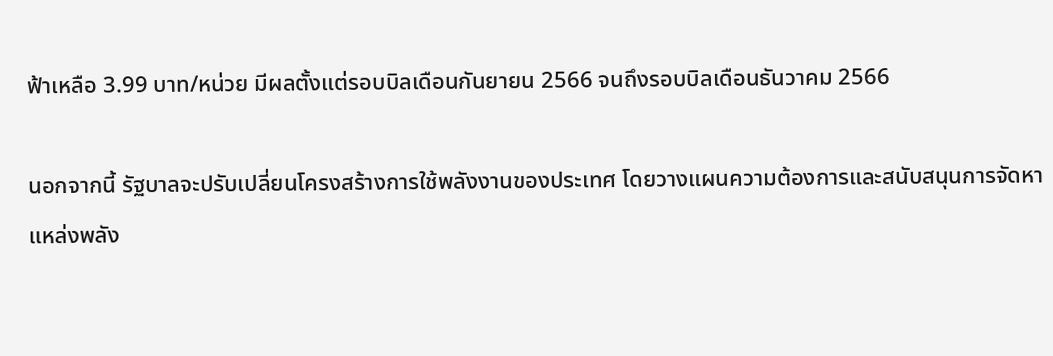ฟ้าเหลือ 3.99 บาท/หน่วย มีผลตั้งแต่รอบบิลเดือนกันยายน 2566 จนถึงรอบบิลเดือนธันวาคม 2566

นอกจากนี้ รัฐบาลจะปรับเปลี่ยนโครงสร้างการใช้พลังงานของประเทศ โดยวางแผนความต้องการและสนับสนุนการจัดหาแหล่งพลัง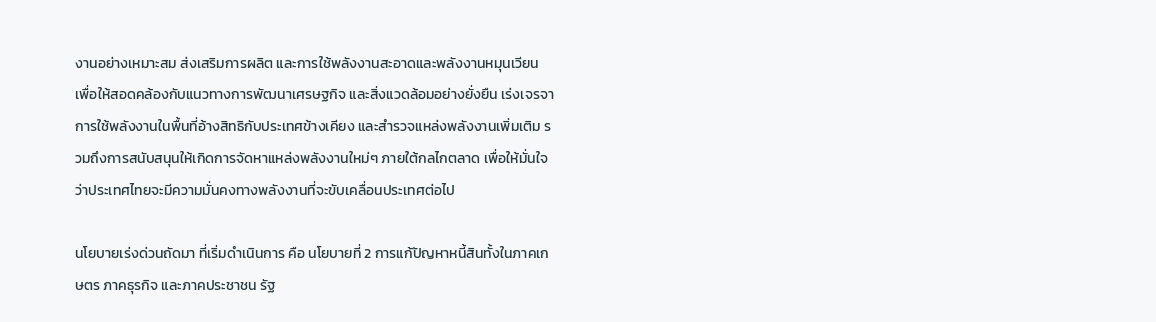งานอย่างเหมาะสม ส่งเสริมการผลิต และการใช้พลังงานสะอาดและพลังงานหมุนเวียน เพื่อให้สอดคล้องกับแนวทางการพัฒนาเศรษฐกิจ และสิ่งแวดล้อมอย่างยั่งยืน เร่งเจรจาการใช้พลังงานในพื้นที่อ้างสิทธิกับประเทศข้างเคียง และสำรวจแหล่งพลังงานเพิ่มเติม รวมถึงการสนับสนุนให้เกิดการจัดหาแหล่งพลังงานใหม่ๆ ภายใต้กลไกตลาด เพื่อให้มั่นใจว่าประเทศไทยจะมีความมั่นคงทางพลังงานที่จะขับเคลื่อนประเทศต่อไป

นโยบายเร่งด่วนถัดมา ที่เริ่มดำเนินการ คือ นโยบายที่ 2 การแก้ปัญหาหนี้สินทั้งในภาคเกษตร ภาคธุรกิจ และภาคประชาชน รัฐ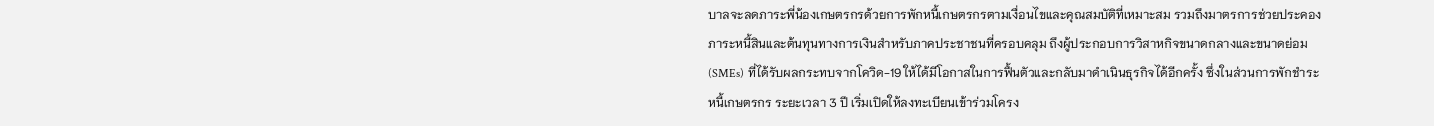บาลจะลดภาระพี่น้องเกษตรกรด้วยการพักหนี้เกษตรกรตามเงื่อนไขและคุณสมบัติที่เหมาะสม รวมถึงมาตรการช่วยประคองภาระหนี้สินและต้นทุนทางการเงินสำหรับภาคประชาชนที่ครอบคลุม ถึงผู้ประกอบการวิสาหกิจขนาดกลางและขนาดย่อม (SMEs) ที่ได้รับผลกระทบจากโควิด-19 ให้ได้มีโอกาสในการฟื้นตัวและกลับมาดำเนินธุรกิจได้อีกครั้ง ซึ่งในส่วนการพักชำระหนี้เกษตรกร ระยะเวลา 3 ปี เริ่มเปิดให้ลงทะเบียนเข้าร่วมโครง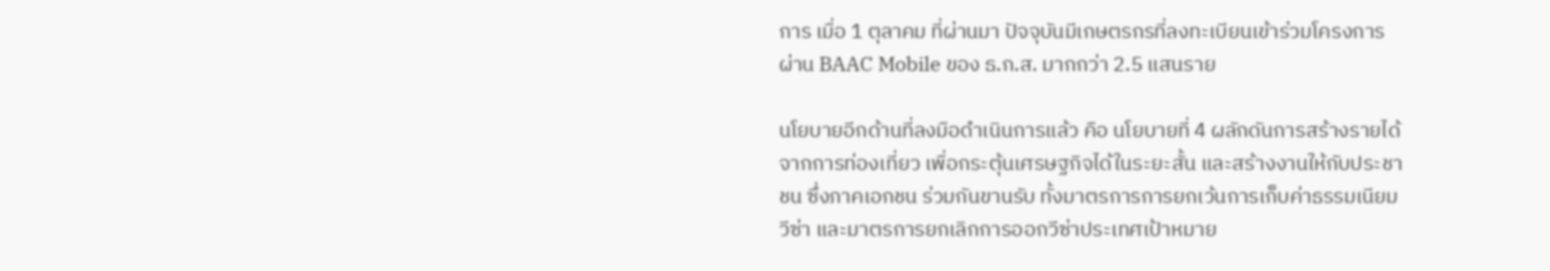การ เมื่อ 1 ตุลาคม ที่ผ่านมา ปัจจุบันมีเกษตรกรที่ลงทะเบียนเข้าร่วมโครงการผ่าน BAAC Mobile ของ ธ.ก.ส. มากกว่า 2.5 แสนราย

นโยบายอีกด้านที่ลงมือดำเนินการแล้ว คือ นโยบายที่ 4 ผลักดันการสร้างรายได้จากการท่องเที่ยว เพื่อกระตุ้นเศรษฐกิจได้ในระยะสั้น และสร้างงานให้กับประชาชน ซึ่งภาคเอกชน ร่วมกันขานรับ ทั้งมาตรการการยกเว้นการเก็บค่าธรรมเนียมวีซ่า และมาตรการยกเลิกการออกวีซ่าประเทศเป้าหมาย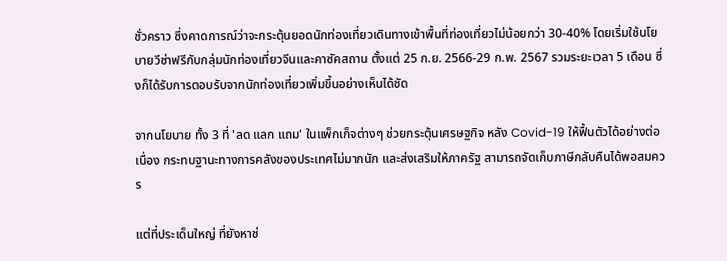ชั่วคราว ซึ่งคาดการณ์ว่าจะกระตุ้นยอดนักท่องเที่ยวเดินทางเข้าพื้นที่ท่องเที่ยวไม่น้อยกว่า 30-40% โดยเริ่มใช้นโยบายวีซ่าฟรีกับกลุ่มนักท่องเที่ยวจีนและคาซัคสถาน ตั้งแต่ 25 ก.ย. 2566-29 ก.พ. 2567 รวมระยะเวลา 5 เดือน ซึ่งก็ได้รับการตอบรับจากนักท่องเที่ยวเพิ่มขึ้นอย่างเห็นได้ชัด

จากนโยบาย ทั้ง 3 ที่ 'ลด แลก แถม' ในแพ็กเก็จต่างๆ ช่วยกระตุ้นเศรษฐกิจ หลัง Covid-19 ให้ฟื้นตัวได้อย่างต่อเนื่อง กระทบฐานะทางการคลังของประเทศไม่มากนัก และส่งเสริมให้ภาครัฐ สามารถจัดเก็บภาษีกลับคืนได้พอสมควร

แต่ที่ประเด็นใหญ่ ที่ยังหาช่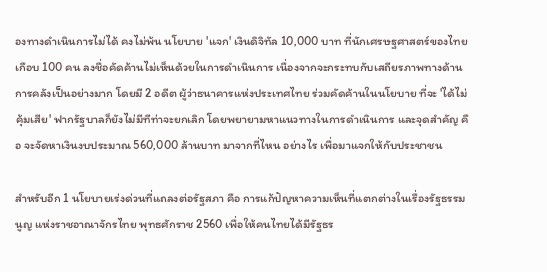องทางดำเนินการไม่ได้ คงไม่พ้น นโยบาย 'แจก' เงินดิจิทัล 10,000 บาท ที่นักเศรษฐศาสตร์ของไทยเกือบ 100 คน ลงชื่อคัดค้านไม่เห็นด้วยในการดำเนินการ เนื่องจากจะกระทบกับเสถียรภาพทางด้านการคลังเป็นอย่างมาก โดยมี 2 อดีต ผู้ว่าธนาคารแห่งประเทศไทย ร่วมคัดค้านในนโยบาย ที่จะ 'ได้ไม่คุ้มเสีย' ฟากรัฐบาลก็ยังไม่มีทีท่าจะยกเลิก โดยพยายามหาแนวทางในการดำเนินการ และจุดสำคัญ คือ จะจัดหาเงินงบประมาณ 560,000 ล้านบาท มาจากที่ไหน อย่างไร เพื่อมาแจกให้กับประชาชน

สำหรับอีก 1 นโยบายเร่งด่วนที่แถลงต่อรัฐสภา คือ การแก้ปัญหาความเห็นที่แตกต่างในเรื่องรัฐธรรมนูญ แห่งราชอาณาจักรไทย พุทธศักราช 2560 เพื่อให้คนไทยได้มีรัฐธร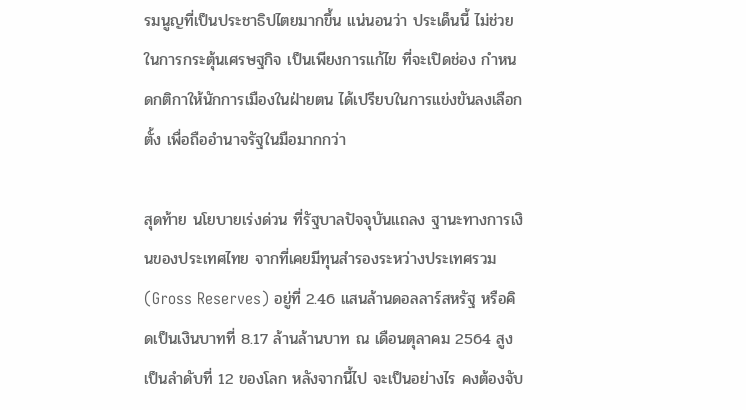รมนูญที่เป็นประชาธิปไตยมากขึ้น แน่นอนว่า ประเด็นนี้ ไม่ช่วยในการกระตุ้นเศรษฐกิจ เป็นเพียงการแก้ไข ที่จะเปิดช่อง กำหนดกติกาให้นักการเมืองในฝ่ายตน ได้เปรียบในการแข่งขันลงเลือกตั้ง เพื่อถืออำนาจรัฐในมือมากกว่า

สุดท้าย นโยบายเร่งด่วน ที่รัฐบาลปัจจุบันแถลง ฐานะทางการเงินของประเทศไทย จากที่เคยมีทุนสำรองระหว่างประเทศรวม (Gross Reserves) อยู่ที่ 2.46 แสนล้านดอลลาร์สหรัฐ หรือคิดเป็นเงินบาทที่ 8.17 ล้านล้านบาท ณ เดือนตุลาคม 2564 สูงเป็นลำดับที่ 12 ของโลก หลังจากนี้ไป จะเป็นอย่างไร คงต้องจับ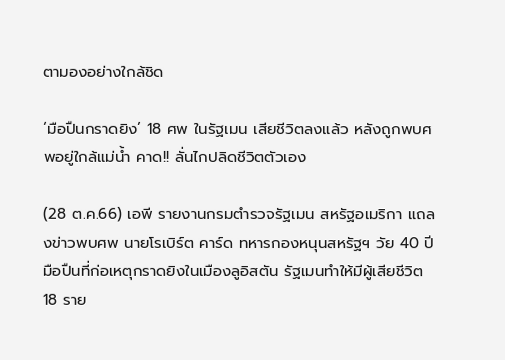ตามองอย่างใกล้ชิด

‘มือปืนกราดยิง’ 18 ศพ ในรัฐเมน เสียชีวิตลงแล้ว หลังถูกพบศพอยู่ใกล้แม่น้ำ คาด!! ลั่นไกปลิดชีวิตตัวเอง

(28 ต.ค.66) เอพี รายงานกรมตำรวจรัฐเมน สหรัฐอเมริกา แถลงข่าวพบศพ นายโรเบิร์ต คาร์ด ทหารกองหนุนสหรัฐฯ วัย 40 ปี มือปืนที่ก่อเหตุกราดยิงในเมืองลูอิสตัน รัฐเมนทำให้มีผู้เสียชีวิต 18 ราย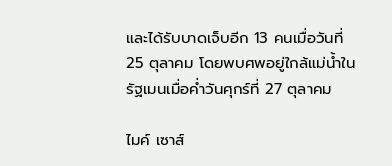และได้รับบาดเจ็บอีก 13 คนเมื่อวันที่ 25 ตุลาคม โดยพบศพอยู่ใกล้แม่น้ำในรัฐเมนเมื่อค่ำวันศุกร์ที่ 27 ตุลาคม

ไมค์ เซาส์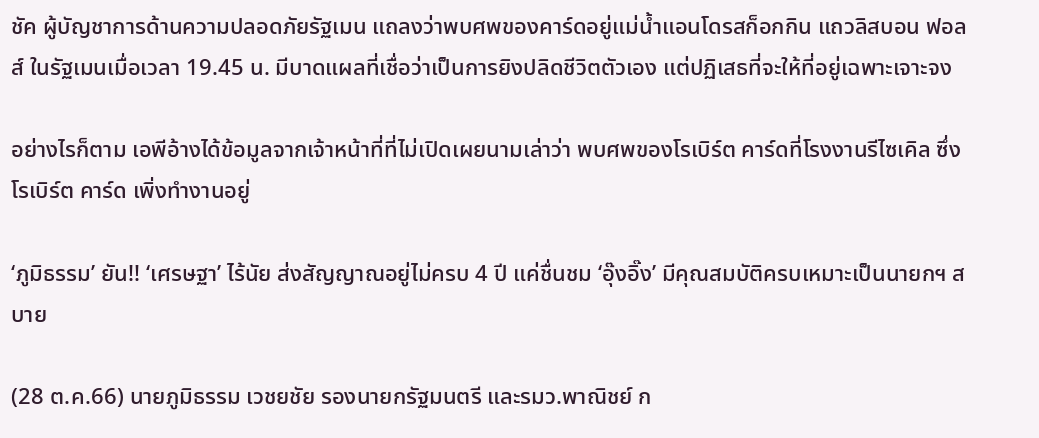ชัค ผู้บัญชาการด้านความปลอดภัยรัฐเมน แถลงว่าพบศพของคาร์ดอยู่แม่น้ำแอนโดรสก็อกกิน แถวลิสบอน ฟอลส์ ในรัฐเมนเมื่อเวลา 19.45 น. มีบาดแผลที่เชื่อว่าเป็นการยิงปลิดชีวิตตัวเอง แต่ปฏิเสธที่จะให้ที่อยู่เฉพาะเจาะจง

อย่างไรก็ตาม เอพีอ้างได้ข้อมูลจากเจ้าหน้าที่ที่ไม่เปิดเผยนามเล่าว่า พบศพของโรเบิร์ต คาร์ดที่โรงงานรีไซเคิล ซึ่งโรเบิร์ต คาร์ด เพิ่งทำงานอยู่

‘ภูมิธรรม’ ยัน!! ‘เศรษฐา’ ไร้นัย ส่งสัญญาณอยู่ไม่ครบ 4 ปี แค่ชื่นชม ‘อุ๊งอิ๊ง’ มีคุณสมบัติครบเหมาะเป็นนายกฯ สบาย

(28 ต.ค.66) นายภูมิธรรม เวชยชัย รองนายกรัฐมนตรี และรมว.พาณิชย์ ก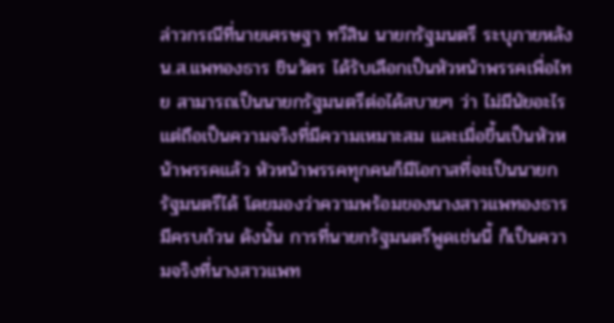ล่าวกรณีที่นายเศรษฐา ทวีสิน นายกรัฐมนตรี ระบุภายหลัง น.ส.แพทองธาร ชินวัตร ได้รับเลือกเป็นหัวหน้าพรรคเพื่อไทย สามารถเป็นนายกรัฐมนตรีต่อได้สบายๆ ว่า ไม่มีนัยอะไร แต่ถือเป็นความจริงที่มีความเหมาะสม และเมื่อขึ้นเป็นหัวหน้าพรรคแล้ว หัวหน้าพรรคทุกคนก็มีโอกาสที่จะเป็นนายกรัฐมนตรีได้ โดยมองว่าความพร้อมของนางสาวแพทองธารมีครบถ้วน ดังนั้น การที่นายกรัฐมนตรีพูดเช่นนี้ ก็เป็นความจริงที่นางสาวแพท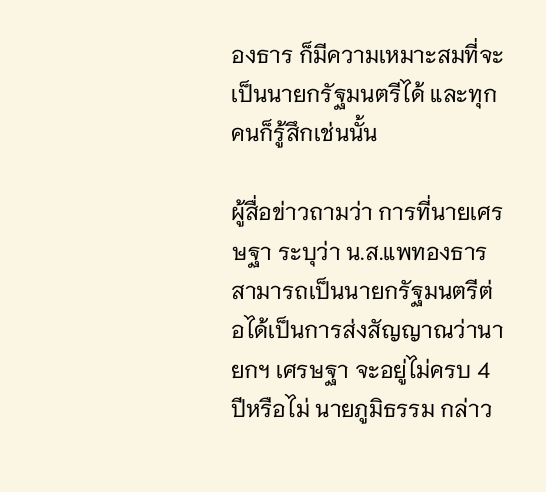องธาร ก็มีความเหมาะสมที่จะเป็นนายกรัฐมนตรีได้ และทุกคนก็รู้สึกเช่นนั้น

ผู้สื่อข่าวถามว่า การที่นายเศรษฐา ระบุว่า น.ส.แพทองธาร สามารถเป็นนายกรัฐมนตรีต่อได้เป็นการส่งสัญญาณว่านายกฯ เศรษฐา จะอยู่ไม่ครบ 4 ปีหรือไม่ นายภูมิธรรม กล่าว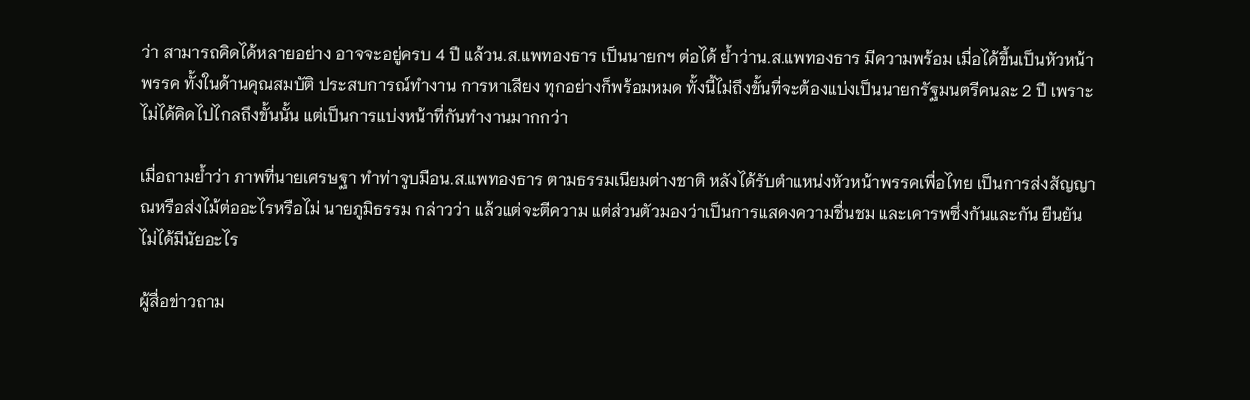ว่า สามารถคิดได้หลายอย่าง อาจจะอยู่ครบ 4 ปี แล้วน.ส.แพทองธาร เป็นนายกฯ ต่อได้ ย้ำว่าน.ส.แพทองธาร มีความพร้อม เมื่อได้ขึ้นเป็นหัวหน้าพรรค ทั้งในด้านคุณสมบัติ ประสบการณ์ทำงาน การหาเสียง ทุกอย่างก็พร้อมหมด ทั้งนี้ไม่ถึงขั้นที่จะต้องแบ่งเป็นนายกรัฐมนตรีคนละ 2 ปี เพราะไม่ได้คิดไปไกลถึงขั้นนั้น แต่เป็นการแบ่งหน้าที่กันทำงานมากกว่า

เมื่อถามย้ำว่า ภาพที่นายเศรษฐา ทำท่าจูบมือน.ส.แพทองธาร ตามธรรมเนียมต่างชาติ หลังได้รับตำแหน่งหัวหน้าพรรคเพื่อไทย เป็นการส่งสัญญาณหรือส่งไม้ต่ออะไรหรือไม่ นายภูมิธรรม กล่าวว่า แล้วแต่จะตีความ แต่ส่วนตัวมองว่าเป็นการแสดงความชื่นชม และเคารพซึ่งกันและกัน ยืนยันไม่ได้มีนัยอะไร

ผู้สื่อข่าวถาม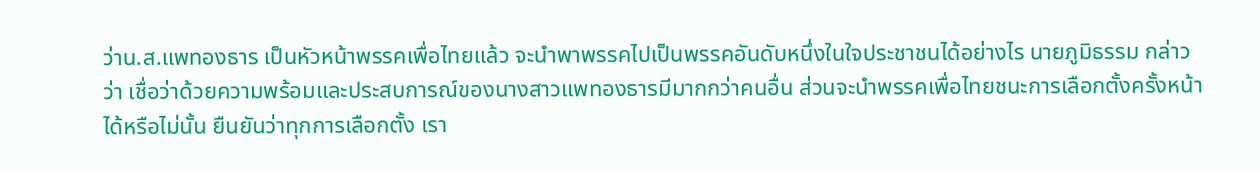ว่าน.ส.แพทองธาร เป็นหัวหน้าพรรคเพื่อไทยแล้ว จะนำพาพรรคไปเป็นพรรคอันดับหนึ่งในใจประชาชนได้อย่างไร นายภูมิธรรม กล่าวว่า เชื่อว่าด้วยความพร้อมและประสบการณ์ของนางสาวแพทองธารมีมากกว่าคนอื่น ส่วนจะนำพรรคเพื่อไทยชนะการเลือกตั้งครั้งหน้าได้หรือไม่นั้น ยืนยันว่าทุกการเลือกตั้ง เรา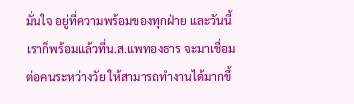มั่นใจ อยู่ที่ความพร้อมของทุกฝ่าย และวันนี้เราก็พร้อมแล้วที่น.ส.แพทองธาร จะมาเชื่อมต่อคนระหว่างวัย ให้สามารถทำงานได้มากขึ้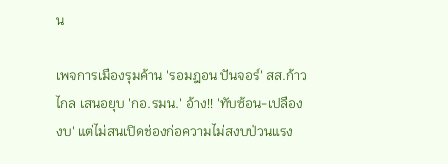น

เพจการเมืองรุมค้าน 'รอมฎอน ปันจอร์' สส.ก้าวไกล เสนอยุบ 'กอ.รมน.' อ้าง!! 'ทับซ้อน-เปลืองงบ' แต่ไม่สนเปิดช่องก่อความไม่สงบป่วนแรง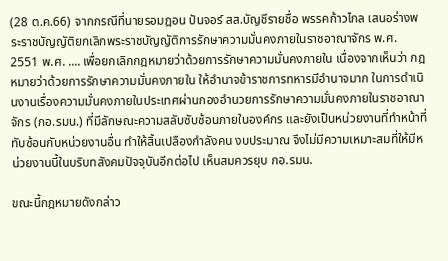(28 ต.ค.66) จากกรณีที่นายรอมฎอน ปันจอร์ สส.บัญชีรายชื่อ พรรคก้าวไกล เสนอร่างพระราชบัญญัติยกเลิกพระราชบัญญัติการรักษาความมั่นคงภายในราชอาณาจักร พ.ศ. 2551 พ.ศ. .... เพื่อยกเลิกกฎหมายว่าด้วยการรักษาความมั่นคงภายใน เนื่องจากเห็นว่า กฎหมายว่าด้วยการรักษาความมั่นคงภายใน ให้อำนาจข้าราชการทหารมีอำนาจมาก ในการดำเนินงานเรื่องความมั่นคงภายในประเทศผ่านกองอำนวยการรักษาความมั่นคงภายในราชอาณาจักร (กอ.รมน.) ที่มีลักษณะความสลับซับซ้อนภายในองค์กร และยังเป็นหน่วยงานที่ทำหน้าที่ทับซ้อนกับหน่วยงานอื่น ทำให้สิ้นเปลืองกำลังคน งบประมาณ จึงไม่มีความเหมาะสมที่ให้มีหน่วยงานนี้ในบริบทสังคมปัจจุบันอีกต่อไป เห็นสมควรยุบ กอ.รมน.

ขณะนี้กฎหมายดังกล่าว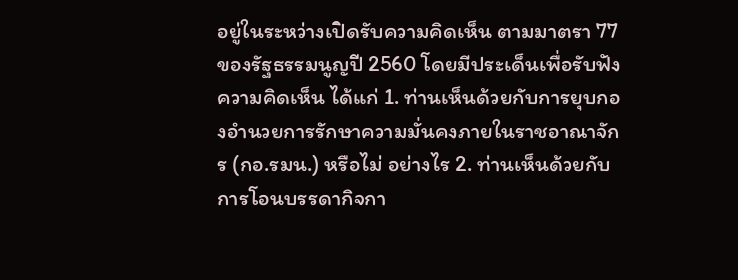อยู่ในระหว่างเปิดรับความคิดเห็น ตามมาตรา 77 ของรัฐธรรมนูญปี 2560 โดยมีประเด็นเพื่อรับฟังความคิดเห็น ได้แก่ 1. ท่านเห็นด้วยกับการยุบกองอำนวยการรักษาความมั่นคงภายในราชอาณาจักร (กอ.รมน.) หรือไม่ อย่างไร 2. ท่านเห็นด้วยกับการโอนบรรดากิจกา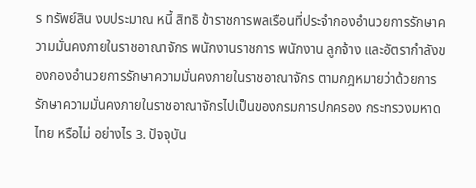ร ทรัพย์สิน งบประมาณ หนี้ สิทธิ ข้าราชการพลเรือนที่ประจำกองอำนวยการรักษาความมั่นคงภายในราชอาณาจักร พนักงานราชการ พนักงาน ลูกจ้าง และอัตรากำลังของกองอำนวยการรักษาความมั่นคงภายในราชอาณาจักร ตามกฎหมายว่าด้วยการรักษาความมั่นคงภายในราชอาณาจักรไปเป็นของกรมการปกครอง กระทรวงมหาดไทย หรือไม่ อย่างไร 3. ปัจจุบัน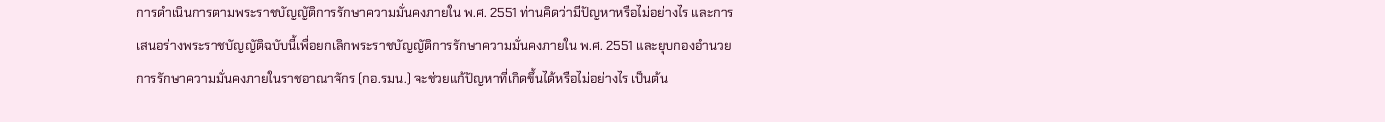การดำเนินการตามพระราชบัญญัติการรักษาความมั่นคงภายใน พ.ศ. 2551 ท่านคิดว่ามีปัญหาหรือไม่อย่างไร และการเสนอร่างพระราชบัญญัติฉบับนี้เพื่อยกเลิกพระราชบัญญัติการรักษาความมั่นคงภายใน พ.ศ. 2551 และยุบกองอำนวยการรักษาความมั่นคงภายในราชอาณาจักร (กอ.รมน.) จะช่วยแก้ปัญหาที่เกิดขึ้นได้หรือไม่อย่างไร เป็นต้น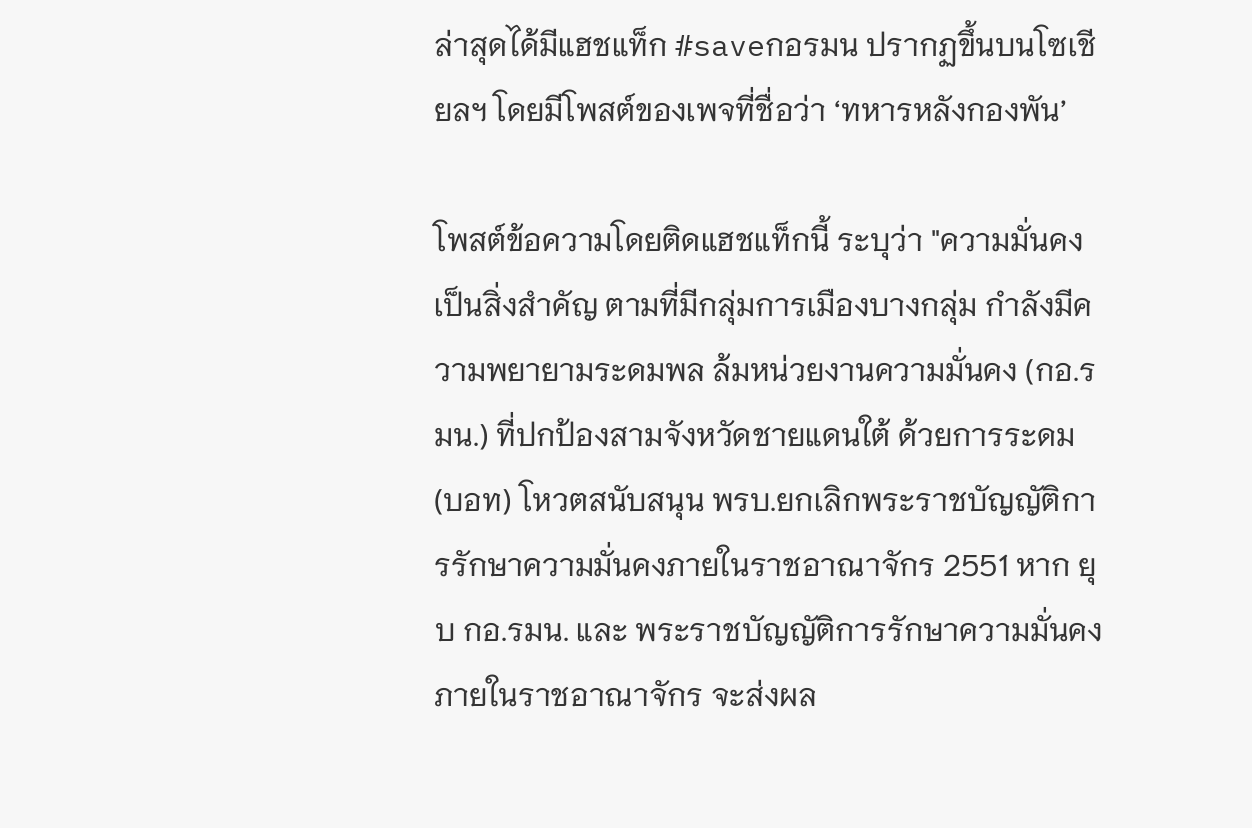ล่าสุดได้มีแฮชแท็ก #saveกอรมน ปรากฏขึ้นบนโซเชียลฯ โดยมีโพสต์ของเพจที่ชื่อว่า ‘ทหารหลังกองพัน’

โพสต์ข้อความโดยติดแฮชแท็กนี้ ระบุว่า "ความมั่นคงเป็นสิ่งสำคัญ ตามที่มีกลุ่มการเมืองบางกลุ่ม กำลังมีความพยายามระดมพล ล้มหน่วยงานความมั่นคง (กอ.รมน.) ที่ปกป้องสามจังหวัดชายแดนใต้ ด้วยการระดม (บอท) โหวตสนับสนุน พรบ.ยกเลิกพระราชบัญญัติการรักษาความมั่นคงภายในราชอาณาจักร 2551 หาก ยุบ กอ.รมน. และ พระราชบัญญัติการรักษาความมั่นคงภายในราชอาณาจักร จะส่งผล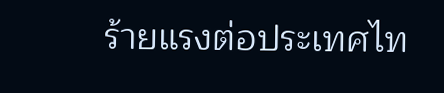ร้ายแรงต่อประเทศไท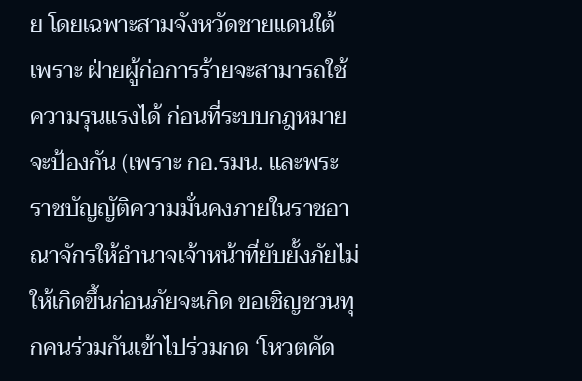ย โดยเฉพาะสามจังหวัดชายแดนใต้ เพราะ ฝ่ายผู้ก่อการร้ายจะสามารถใช้ความรุนแรงได้ ก่อนที่ระบบกฎหมายจะป้องกัน (เพราะ กอ.รมน. และพระราชบัญญัติความมั่นคงภายในราชอาณาจักรให้อำนาจเจ้าหน้าที่ยับยั้งภัยไม่ให้เกิดขึ้นก่อนภัยจะเกิด ขอเชิญชวนทุกคนร่วมกันเข้าไปร่วมกด ‘โหวตคัด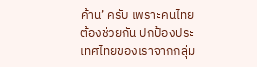ค้าน’ ครับ เพราะคนไทยต้องช่วยกัน ปกป้องประเทศไทยของเราจากกลุ่ม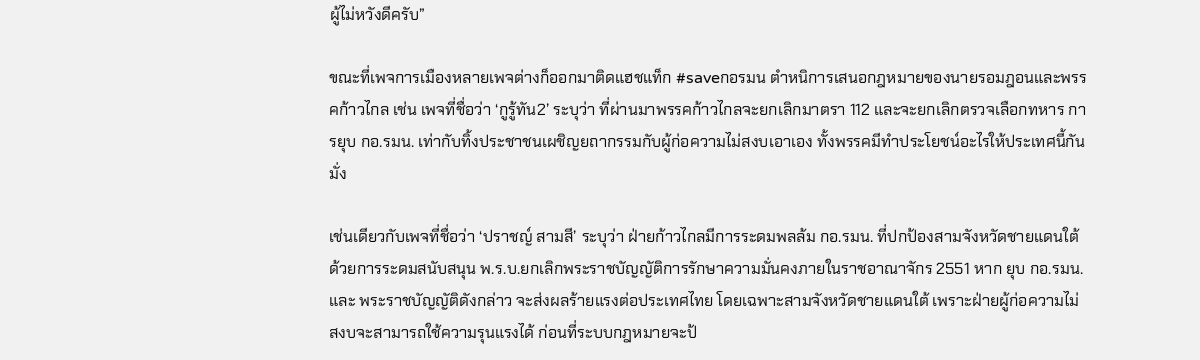ผู้ไม่หวังดีครับ”

ขณะที่เพจการเมืองหลายเพจต่างก็ออกมาติดแฮชแท็ก #saveกอรมน ตำหนิการเสนอกฎหมายของนายรอมฎอนและพรรคก้าวไกล เช่น เพจที่ชื่อว่า ‘กูรู้ทัน2’ ระบุว่า ที่ผ่านมาพรรคก้าวไกลจะยกเลิกมาตรา 112 และจะยกเลิกตรวจเลือกทหาร การยุบ กอ.รมน. เท่ากับทิ้งประชาชนเผชิญยถากรรมกับผู้ก่อความไม่สงบเอาเอง ทั้งพรรคมีทำประโยชน์อะไรให้ประเทศนี้กันมั่ง

เช่นเดียวกับเพจที่ชื่อว่า ‘ปราชญ์ สามสี’ ระบุว่า ฝ่ายก้าวไกลมีการระดมพลล้ม กอ.รมน. ที่ปกป้องสามจังหวัดชายแดนใต้ ด้วยการระดมสนับสนุน พ.ร.บ.ยกเลิกพระราชบัญญัติการรักษาความมั่นคงภายในราชอาณาจักร 2551 หาก ยุบ กอ.รมน. และ พระราชบัญญัติดังกล่าว จะส่งผลร้ายแรงต่อประเทศไทย โดยเฉพาะสามจังหวัดชายแดนใต้ เพราะฝ่ายผู้ก่อความไม่สงบจะสามารถใช้ความรุนแรงได้ ก่อนที่ระบบกฎหมายจะป้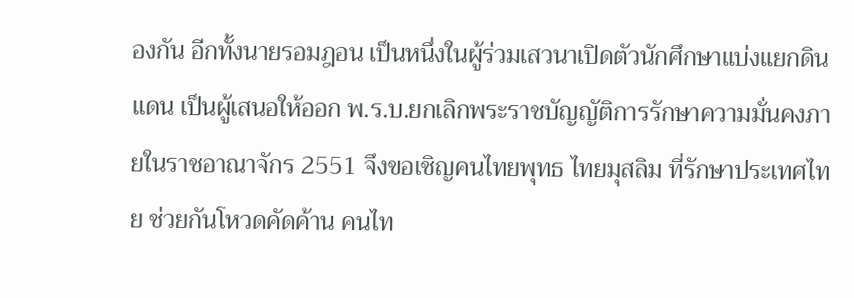องกัน อีกทั้งนายรอมฎอน เป็นหนึ่งในผู้ร่วมเสวนาเปิดตัวนักศึกษาแบ่งแยกดินแดน เป็นผู้เสนอให้ออก พ.ร.บ.ยกเลิกพระราชบัญญัติการรักษาความมั่นคงภายในราชอาณาจักร 2551 จึงขอเชิญคนไทยพุทธ ไทยมุสลิม ที่รักษาประเทศไทย ช่วยกันโหวดคัดค้าน คนไท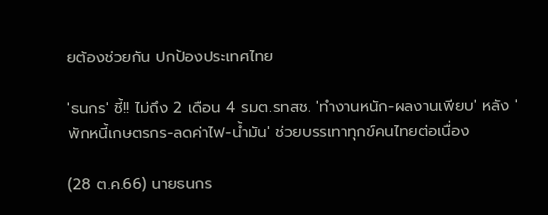ยต้องช่วยกัน ปกป้องประเทศไทย

'ธนกร' ชี้!! ไม่ถึง 2 เดือน 4 รมต.รทสช. 'ทำงานหนัก-ผลงานเพียบ' หลัง 'พักหนี้เกษตรกร-ลดค่าไฟ-น้ำมัน' ช่วยบรรเทาทุกข์คนไทยต่อเนื่อง

(28 ต.ค.66) นายธนกร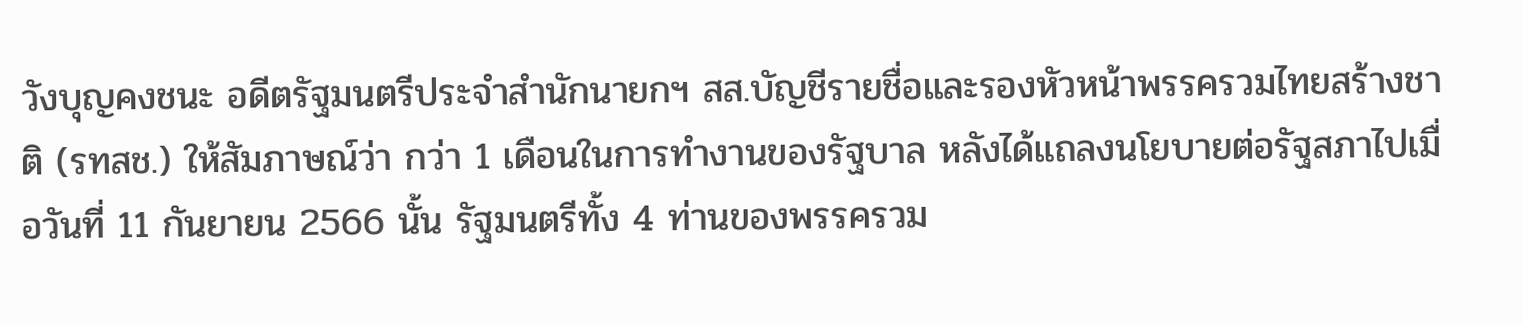วังบุญคงชนะ อดีตรัฐมนตรีประจำสำนักนายกฯ สส.บัญชีรายชื่อและรองหัวหน้าพรรครวมไทยสร้างชาติ (รทสช.) ให้สัมภาษณ์ว่า กว่า 1 เดือนในการทำงานของรัฐบาล หลังได้แถลงนโยบายต่อรัฐสภาไปเมื่อวันที่ 11 กันยายน 2566 นั้น รัฐมนตรีทั้ง 4 ท่านของพรรครวม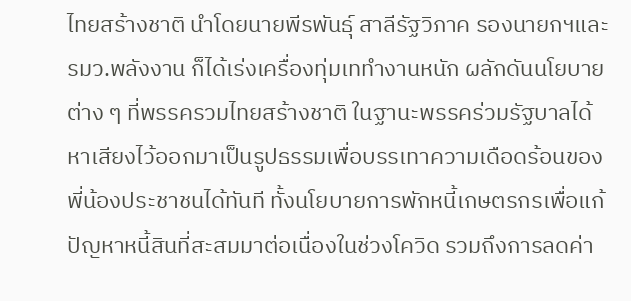ไทยสร้างชาติ นำโดยนายพีรพันธุ์ สาลีรัฐวิภาค รองนายกฯและรมว.พลังงาน ก็ได้เร่งเครื่องทุ่มเททำงานหนัก ผลักดันนโยบายต่าง ๆ ที่พรรครวมไทยสร้างชาติ ในฐานะพรรคร่วมรัฐบาลได้หาเสียงไว้ออกมาเป็นรูปธรรมเพื่อบรรเทาความเดือดร้อนของพี่น้องประชาชนได้ทันที ทั้งนโยบายการพักหนี้เกษตรกรเพื่อแก้ปัญหาหนี้สินที่สะสมมาต่อเนื่องในช่วงโควิด รวมถึงการลดค่า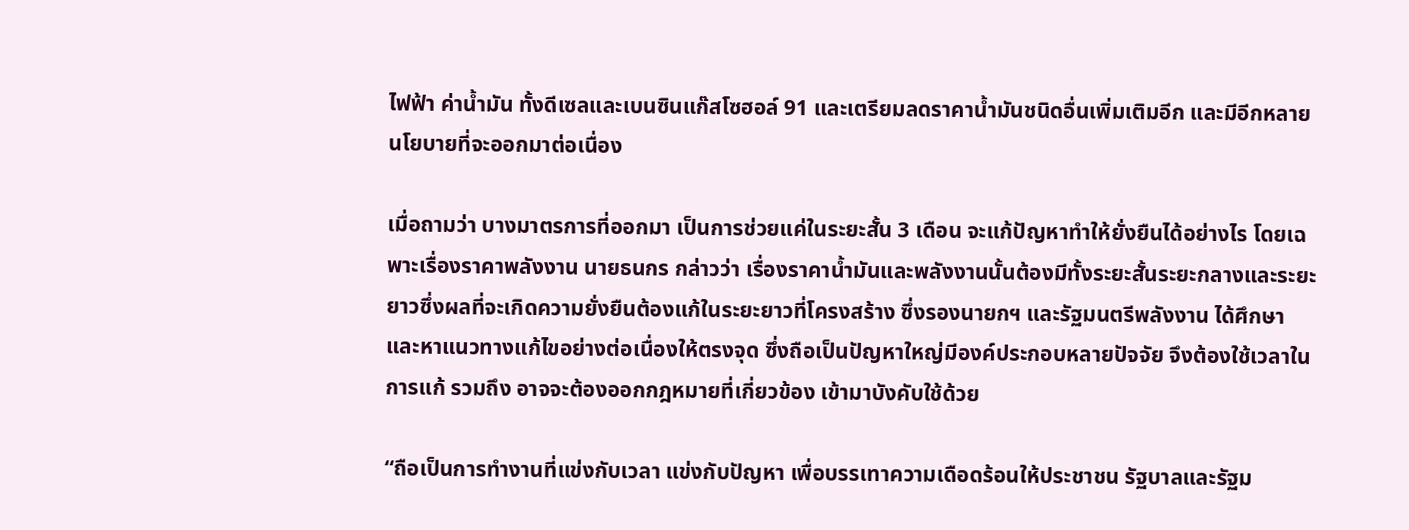ไฟฟ้า ค่าน้ำมัน ทั้งดีเซลและเบนซินแก๊สโซฮอล์ 91 และเตรียมลดราคาน้ำมันชนิดอื่นเพิ่มเติมอีก และมีอีกหลายนโยบายที่จะออกมาต่อเนื่อง

เมื่อถามว่า บางมาตรการที่ออกมา เป็นการช่วยแค่ในระยะสั้น 3 เดือน จะแก้ปัญหาทำให้ยั่งยืนได้อย่างไร โดยเฉพาะเรื่องราคาพลังงาน นายธนกร กล่าวว่า เรื่องราคาน้ำมันและพลังงานนั้นต้องมีทั้งระยะสั้นระยะกลางและระยะยาวซึ่งผลที่จะเกิดความยั่งยืนต้องแก้ในระยะยาวที่โครงสร้าง ซึ่งรองนายกฯ และรัฐมนตรีพลังงาน ได้ศึกษาและหาแนวทางแก้ไขอย่างต่อเนื่องให้ตรงจุด ซึ่งถือเป็นปัญหาใหญ่มีองค์ประกอบหลายปัจจัย จึงต้องใช้เวลาในการแก้ รวมถึง อาจจะต้องออกกฎหมายที่เกี่ยวข้อง เข้ามาบังคับใช้ด้วย

“ถือเป็นการทำงานที่แข่งกับเวลา แข่งกับปัญหา เพื่อบรรเทาความเดือดร้อนให้ประชาชน รัฐบาลและรัฐม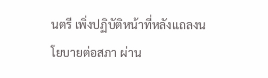นตรี เพิ่งปฏิบัติหน้าที่หลังแถลงนโยบายต่อสภา ผ่าน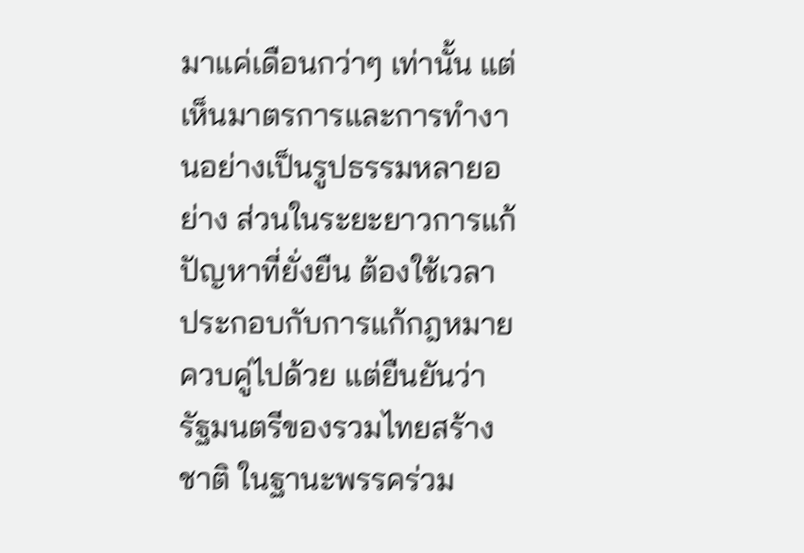มาแค่เดือนกว่าๆ เท่านั้น แต่เห็นมาตรการและการทำงานอย่างเป็นรูปธรรมหลายอย่าง ส่วนในระยะยาวการแก้ปัญหาที่ยั่งยืน ต้องใช้เวลา ประกอบกับการแก้กฎหมายควบคู่ไปด้วย แต่ยืนยันว่า รัฐมนตรีของรวมไทยสร้างชาติ ในฐานะพรรคร่วม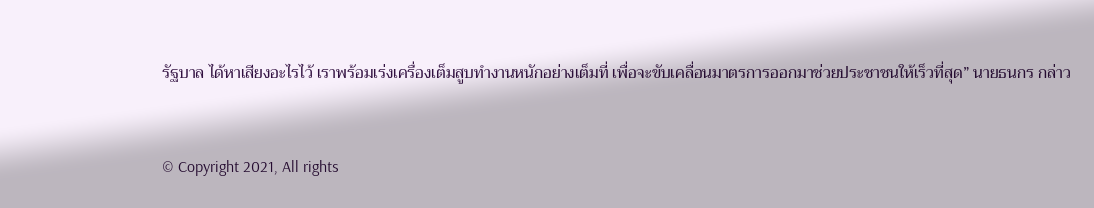รัฐบาล ได้หาเสียงอะไรไว้ เราพร้อมเร่งเครื่องเต็มสูบทำงานหนักอย่างเต็มที่ เพื่อจะขับเคลื่อนมาตรการออกมาช่วยประชาชนให้เร็วที่สุด” นายธนกร กล่าว


© Copyright 2021, All rights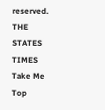reserved. THE STATES TIMES
Take Me Top